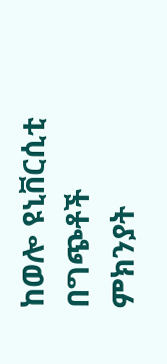ከወሎ ዩኒቨርሲቲ በግጭቶች ምክንያት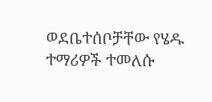ወደቤተሰቦቻቸው የሄዱ ተማሪዎች ተመለሱ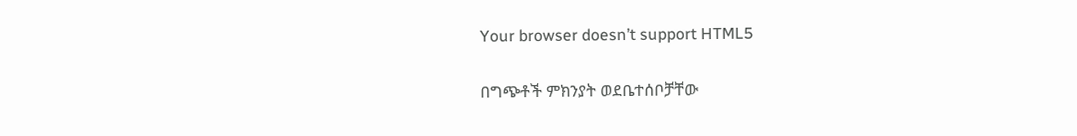Your browser doesn’t support HTML5

በግጭቶች ምክንያት ወደቤተሰቦቻቸው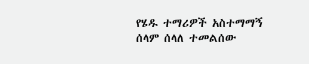የሄዱ ተማሪዎች አስተማማኝ ሰላም ሰላለ ተመልሰው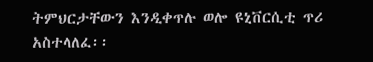ትምህርታቸውን እንዲቀጥሉ ወሎ ዩኒቨርሲቲ ጥሪ አስተላለፈ፡፡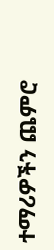ተማሪዎችን ጨምሮ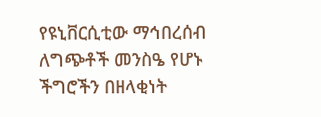የዩኒቨርሲቲው ማኅበረሰብ ለግጭቶች መንስዔ የሆኑ ችግሮችን በዘላቂነት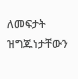ለመፍታት ዝግጁነታቸውን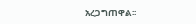አረጋግጠዋል፡፡